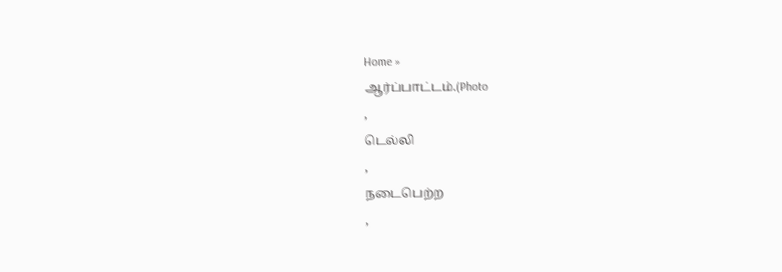Home »
ஆர்ப்பாட்டம்.(Photo
,
டெல்லி
,
நடைபெற்ற
,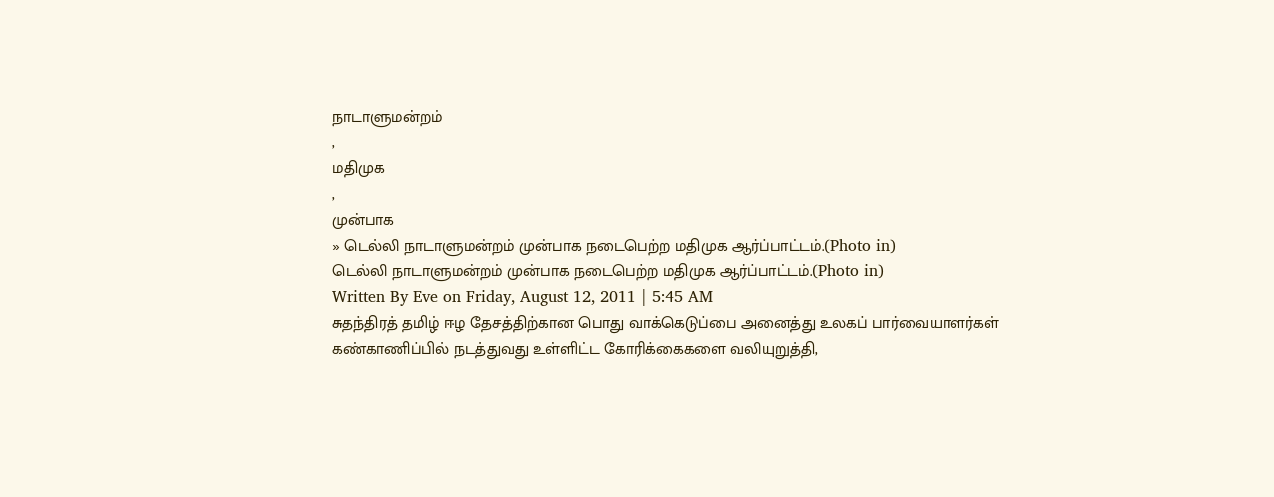நாடாளுமன்றம்
,
மதிமுக
,
முன்பாக
» டெல்லி நாடாளுமன்றம் முன்பாக நடைபெற்ற மதிமுக ஆர்ப்பாட்டம்.(Photo in)
டெல்லி நாடாளுமன்றம் முன்பாக நடைபெற்ற மதிமுக ஆர்ப்பாட்டம்.(Photo in)
Written By Eve on Friday, August 12, 2011 | 5:45 AM
சுதந்திரத் தமிழ் ஈழ தேசத்திற்கான பொது வாக்கெடுப்பை அனைத்து உலகப் பார்வையாளர்கள் கண்காணிப்பில் நடத்துவது உள்ளிட்ட கோரிக்கைகளை வலியுறுத்தி,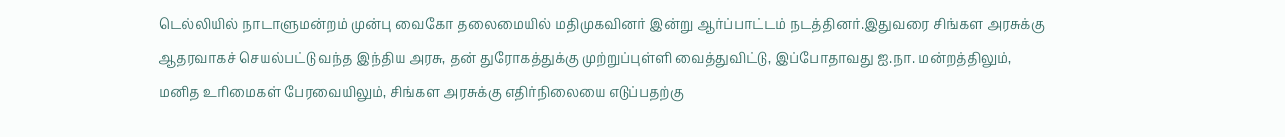டெல்லியில் நாடாளுமன்றம் முன்பு வைகோ தலைமையில் மதிமுகவினர் இன்று ஆர்ப்பாட்டம் நடத்தினர்.இதுவரை சிங்கள அரசுக்கு ஆதரவாகச் செயல்பட்டு வந்த இந்திய அரசு, தன் துரோகத்துக்கு முற்றுப்புள்ளி வைத்துவிட்டு, இப்போதாவது ஐ.நா. மன்றத்திலும், மனித உரிமைகள் பேரவையிலும், சிங்கள அரசுக்கு எதிர்நிலையை எடுப்பதற்கு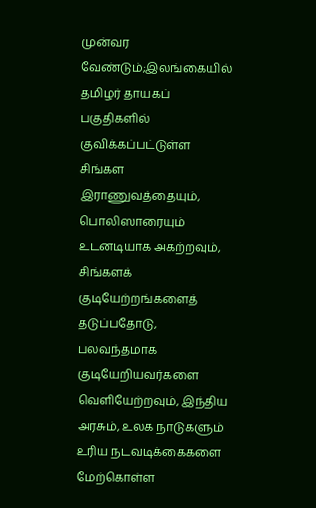முன்வர வேண்டும்;இலங்கையில் தமிழர் தாயகப் பகுதிகளில் குவிக்கப்பட்டுள்ள சிங்கள இராணுவத்தையும், பொலிஸாரையும் உடனடியாக அகற்றவும், சிங்களக் குடியேற்றங்களைத் தடுப்பதோடு, பலவந்தமாக குடியேறியவர்களை வெளியேற்றவும், இந்திய அரசும், உலக நாடுகளும் உரிய நடவடிக்கைகளை மேற்கொள்ள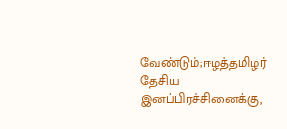வேண்டும்;ஈழத்தமிழர் தேசிய இனப்பிரச்சினைக்கு,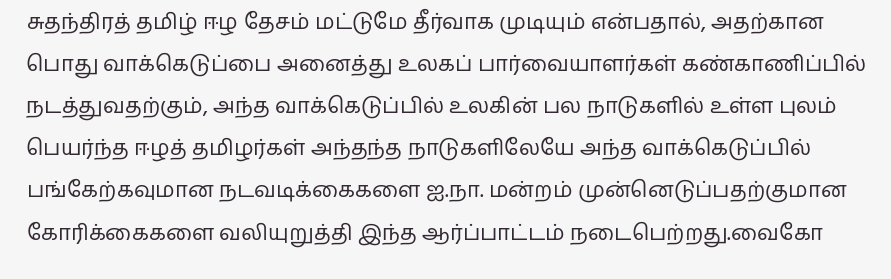சுதந்திரத் தமிழ் ஈழ தேசம் மட்டுமே தீர்வாக முடியும் என்பதால், அதற்கான பொது வாக்கெடுப்பை அனைத்து உலகப் பார்வையாளர்கள் கண்காணிப்பில் நடத்துவதற்கும், அந்த வாக்கெடுப்பில் உலகின் பல நாடுகளில் உள்ள புலம் பெயர்ந்த ஈழத் தமிழர்கள் அந்தந்த நாடுகளிலேயே அந்த வாக்கெடுப்பில் பங்கேற்கவுமான நடவடிக்கைகளை ஐ.நா. மன்றம் முன்னெடுப்பதற்குமான கோரிக்கைகளை வலியுறுத்தி இந்த ஆர்ப்பாட்டம் நடைபெற்றது.வைகோ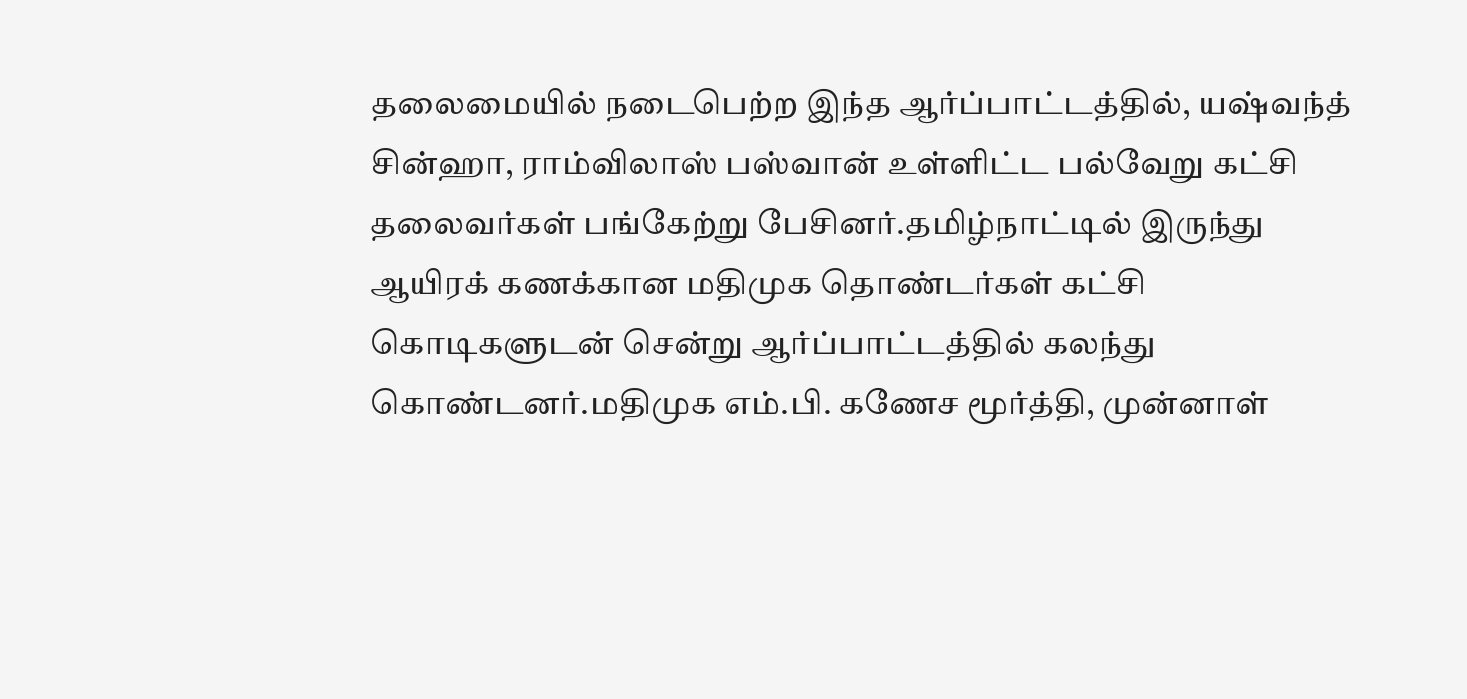தலைமையில் நடைபெற்ற இந்த ஆர்ப்பாட்டத்தில், யஷ்வந்த் சின்ஹா, ராம்விலாஸ் பஸ்வான் உள்ளிட்ட பல்வேறு கட்சி தலைவர்கள் பங்கேற்று பேசினர்.தமிழ்நாட்டில் இருந்து ஆயிரக் கணக்கான மதிமுக தொண்டர்கள் கட்சி கொடிகளுடன் சென்று ஆர்ப்பாட்டத்தில் கலந்து கொண்டனர்.மதிமுக எம்.பி. கணேச மூர்த்தி, முன்னாள்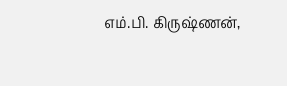எம்.பி. கிருஷ்ணன்,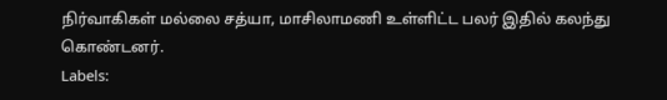நிர்வாகிகள் மல்லை சத்யா, மாசிலாமணி உள்ளிட்ட பலர் இதில் கலந்து கொண்டனர்.
Labels: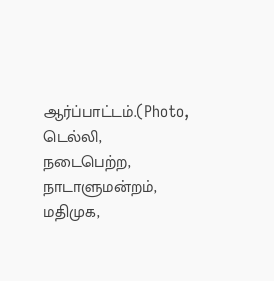ஆர்ப்பாட்டம்.(Photo,
டெல்லி,
நடைபெற்ற,
நாடாளுமன்றம்,
மதிமுக,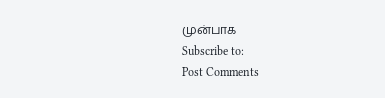முன்பாக
Subscribe to:
Post Comments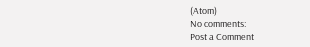(Atom)
No comments:
Post a Comment